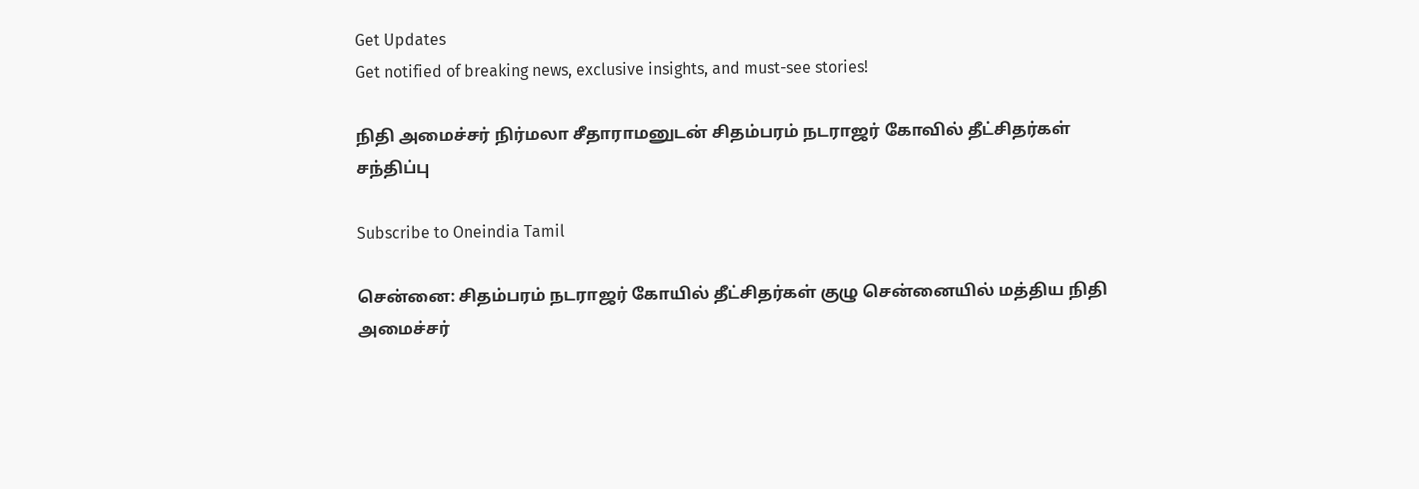Get Updates
Get notified of breaking news, exclusive insights, and must-see stories!

நிதி அமைச்சர் நிர்மலா சீதாராமனுடன் சிதம்பரம் நடராஜர் கோவில் தீட்சிதர்கள் சந்திப்பு

Subscribe to Oneindia Tamil

சென்னை: சிதம்பரம் நடராஜர் கோயில் தீட்சிதர்கள் குழு சென்னையில் மத்திய நிதி அமைச்சர்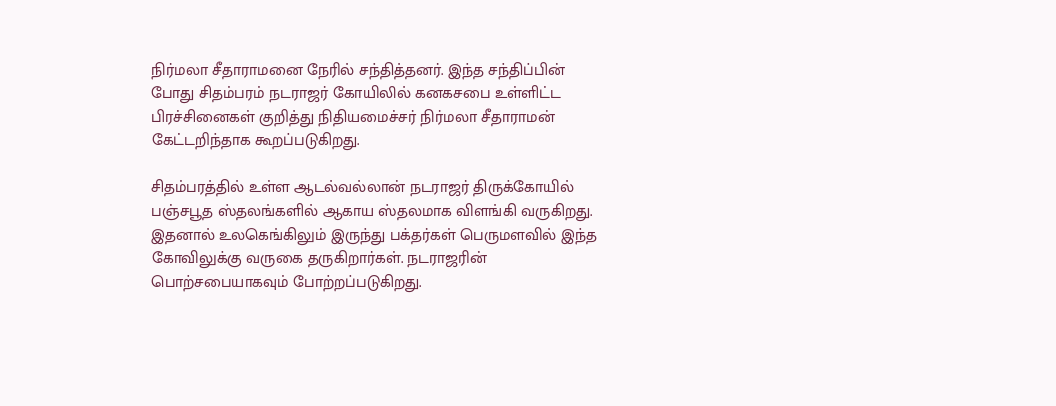நிர்மலா சீதாராமனை நேரில் சந்தித்தனர். இந்த சந்திப்பின் போது சிதம்பரம் நடராஜர் கோயிலில் கனகசபை உள்ளிட்ட பிரச்சினைகள் குறித்து நிதியமைச்சர் நிர்மலா சீதாராமன் கேட்டறிந்தாக கூறப்படுகிறது.

சிதம்பரத்தில் உள்ள ஆடல்வல்லான் நடராஜர் திருக்கோயில் பஞ்சபூத ஸ்தலங்களில் ஆகாய ஸ்தலமாக விளங்கி வருகிறது. இதனால் உலகெங்கிலும் இருந்து பக்தர்கள் பெருமளவில் இந்த கோவிலுக்கு வருகை தருகிறார்கள். நடராஜரின் பொற்சபையாகவும் போற்றப்படுகிறது.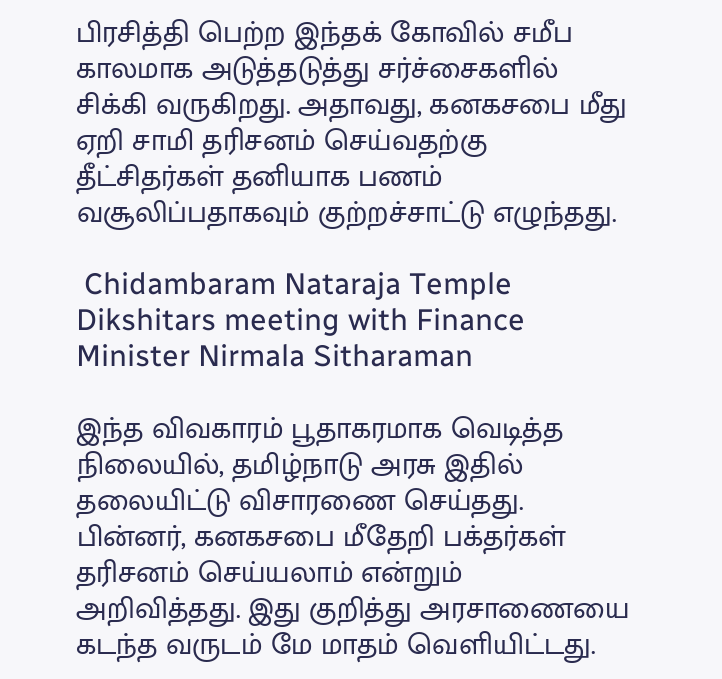பிரசித்தி பெற்ற இந்தக் கோவில் சமீப காலமாக அடுத்தடுத்து சர்ச்சைகளில் சிக்கி வருகிறது. அதாவது, கனகசபை மீது ஏறி சாமி தரிசனம் செய்வதற்கு தீட்சிதர்கள் தனியாக பணம் வசூலிப்பதாகவும் குற்றச்சாட்டு எழுந்தது.

 Chidambaram Nataraja Temple Dikshitars meeting with Finance Minister Nirmala Sitharaman

இந்த விவகாரம் பூதாகரமாக வெடித்த நிலையில், தமிழ்நாடு அரசு இதில் தலையிட்டு விசாரணை செய்தது. பின்னர், கனகசபை மீதேறி பக்தர்கள் தரிசனம் செய்யலாம் என்றும் அறிவித்தது. இது குறித்து அரசாணையை கடந்த வருடம் மே மாதம் வெளியிட்டது.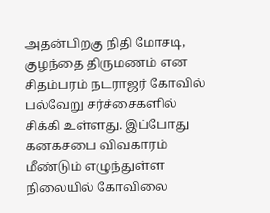அதன்பிறகு நிதி மோசடி, குழந்தை திருமணம் என சிதம்பரம் நடராஜர் கோவில் பல்வேறு சர்ச்சைகளில் சிக்கி உள்ளது. இப்போது கனகசபை விவகாரம் மீண்டும் எழுந்துள்ள நிலையில் கோவிலை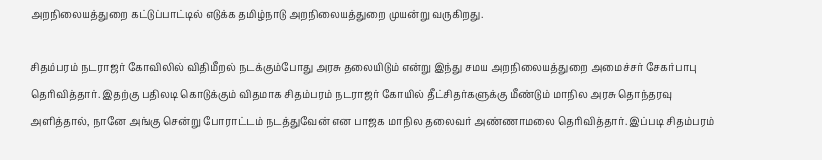அறநிலையத்துறை கட்டுப்பாட்டில் எடுக்க தமிழ்நாடு அறநிலையத்துறை முயன்று வருகிறது.

சிதம்பரம் நடராஜர் கோவிலில் விதிமீறல் நடக்கும்போது அரசு தலையிடும் என்று இந்து சமய அறநிலையத்துறை அமைச்சர் சேகர்பாபு தெரிவித்தார். இதற்கு பதிலடி கொடுக்கும் விதமாக சிதம்பரம் நடராஜர் கோயில் தீட்சிதர்களுக்கு மீண்டும் மாநில அரசு தொந்தரவு அளித்தால், நானே அங்கு சென்று போராட்டம் நடத்துவேன் என பாஜக மாநில தலைவர் அண்ணாமலை தெரிவித்தார். இப்படி சிதம்பரம்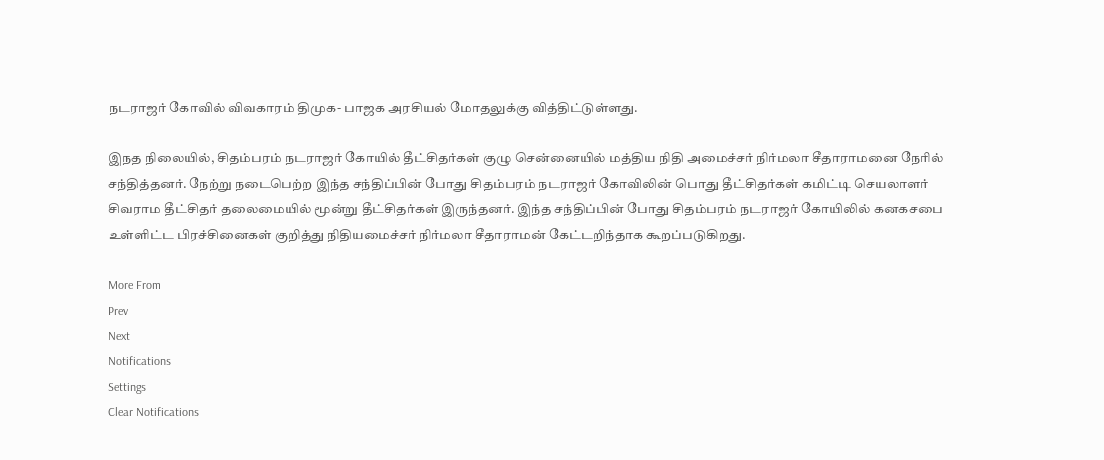நடராஜர் கோவில் விவகாரம் திமுக- பாஜக அரசியல் மோதலுக்கு வித்திட்டுள்ளது.

இநத நிலையில், சிதம்பரம் நடராஜர் கோயில் தீட்சிதர்கள் குழு சென்னையில் மத்திய நிதி அமைச்சர் நிர்மலா சீதாராமனை நேரில் சந்தித்தனர். நேற்று நடைபெற்ற இந்த சந்திப்பின் போது சிதம்பரம் நடராஜர் கோவிலின் பொது தீட்சிதர்கள் கமிட்டி செயலாளர் சிவராம தீட்சிதர் தலைமையில் மூன்று தீட்சிதர்கள் இருந்தனர். இந்த சந்திப்பின் போது சிதம்பரம் நடராஜர் கோயிலில் கனகசபை உள்ளிட்ட பிரச்சினைகள் குறித்து நிதியமைச்சர் நிர்மலா சீதாராமன் கேட்டறிந்தாக கூறப்படுகிறது.

More From
Prev
Next
Notifications
Settings
Clear Notifications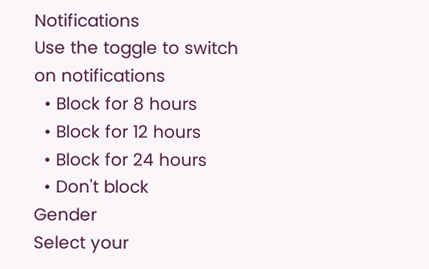Notifications
Use the toggle to switch on notifications
  • Block for 8 hours
  • Block for 12 hours
  • Block for 24 hours
  • Don't block
Gender
Select your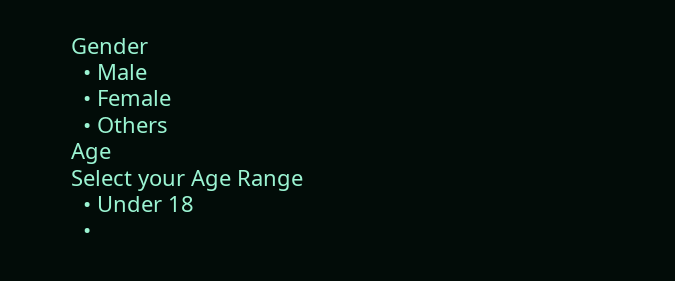Gender
  • Male
  • Female
  • Others
Age
Select your Age Range
  • Under 18
  •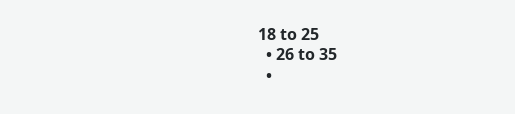18 to 25
  • 26 to 35
  •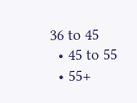36 to 45
  • 45 to 55
  • 55+